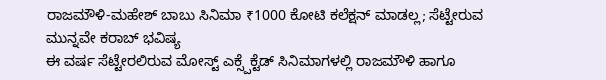ರಾಜಮೌಳಿ-ಮಹೇಶ್ ಬಾಬು ಸಿನಿಮಾ ₹1000 ಕೋಟಿ ಕಲೆಕ್ಷನ್ ಮಾಡಲ್ಲ; ಸೆಟ್ಟೇರುವ ಮುನ್ನವೇ ಕರಾಬ್ ಭವಿಷ್ಯ
ಈ ವರ್ಷ ಸೆಟ್ಟೇರಲಿರುವ ಮೋಸ್ಟ್ ಎಕ್ಸ್ಪೆಕ್ಟೆಡ್ ಸಿನಿಮಾಗಳಲ್ಲಿ ರಾಜಮೌಳಿ ಹಾಗೂ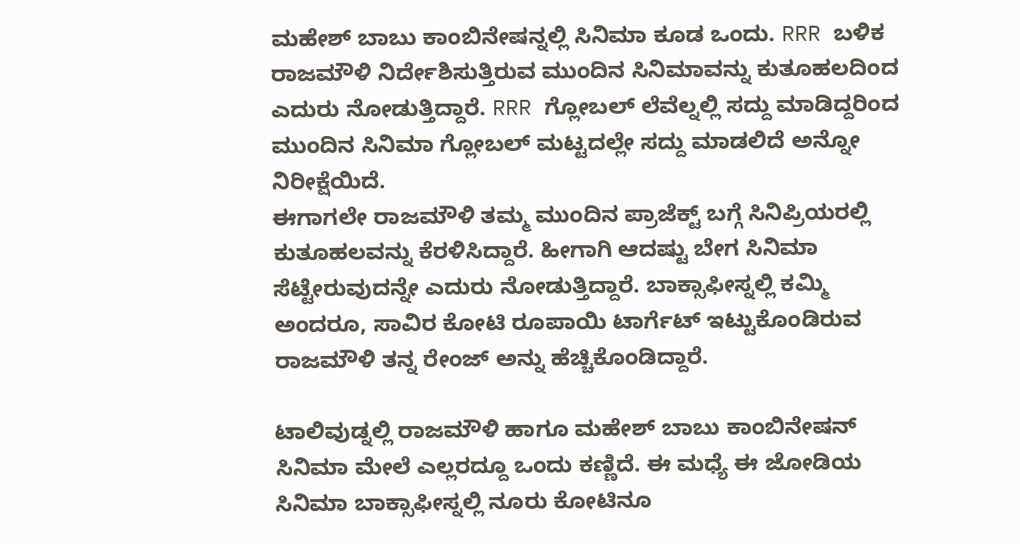ಮಹೇಶ್ ಬಾಬು ಕಾಂಬಿನೇಷನ್ನಲ್ಲಿ ಸಿನಿಮಾ ಕೂಡ ಒಂದು. RRR ಬಳಿಕ ರಾಜಮೌಳಿ ನಿರ್ದೇಶಿಸುತ್ತಿರುವ ಮುಂದಿನ ಸಿನಿಮಾವನ್ನು ಕುತೂಹಲದಿಂದ ಎದುರು ನೋಡುತ್ತಿದ್ದಾರೆ. RRR ಗ್ಲೋಬಲ್ ಲೆವೆಲ್ನಲ್ಲಿ ಸದ್ದು ಮಾಡಿದ್ದರಿಂದ ಮುಂದಿನ ಸಿನಿಮಾ ಗ್ಲೋಬಲ್ ಮಟ್ಟದಲ್ಲೇ ಸದ್ದು ಮಾಡಲಿದೆ ಅನ್ನೋ ನಿರೀಕ್ಷೆಯಿದೆ.
ಈಗಾಗಲೇ ರಾಜಮೌಳಿ ತಮ್ಮ ಮುಂದಿನ ಪ್ರಾಜೆಕ್ಟ್ ಬಗ್ಗೆ ಸಿನಿಪ್ರಿಯರಲ್ಲಿ ಕುತೂಹಲವನ್ನು ಕೆರಳಿಸಿದ್ದಾರೆ. ಹೀಗಾಗಿ ಆದಷ್ಟು ಬೇಗ ಸಿನಿಮಾ ಸೆಟ್ಟೇರುವುದನ್ನೇ ಎದುರು ನೋಡುತ್ತಿದ್ದಾರೆ. ಬಾಕ್ಸಾಫೀಸ್ನಲ್ಲಿ ಕಮ್ಮಿ ಅಂದರೂ, ಸಾವಿರ ಕೋಟಿ ರೂಪಾಯಿ ಟಾರ್ಗೆಟ್ ಇಟ್ಟುಕೊಂಡಿರುವ ರಾಜಮೌಳಿ ತನ್ನ ರೇಂಜ್ ಅನ್ನು ಹೆಚ್ಚಿಕೊಂಡಿದ್ದಾರೆ.

ಟಾಲಿವುಡ್ನಲ್ಲಿ ರಾಜಮೌಳಿ ಹಾಗೂ ಮಹೇಶ್ ಬಾಬು ಕಾಂಬಿನೇಷನ್ ಸಿನಿಮಾ ಮೇಲೆ ಎಲ್ಲರದ್ದೂ ಒಂದು ಕಣ್ಣಿದೆ. ಈ ಮಧ್ಯೆ ಈ ಜೋಡಿಯ ಸಿನಿಮಾ ಬಾಕ್ಸಾಫೀಸ್ನಲ್ಲಿ ನೂರು ಕೋಟಿನೂ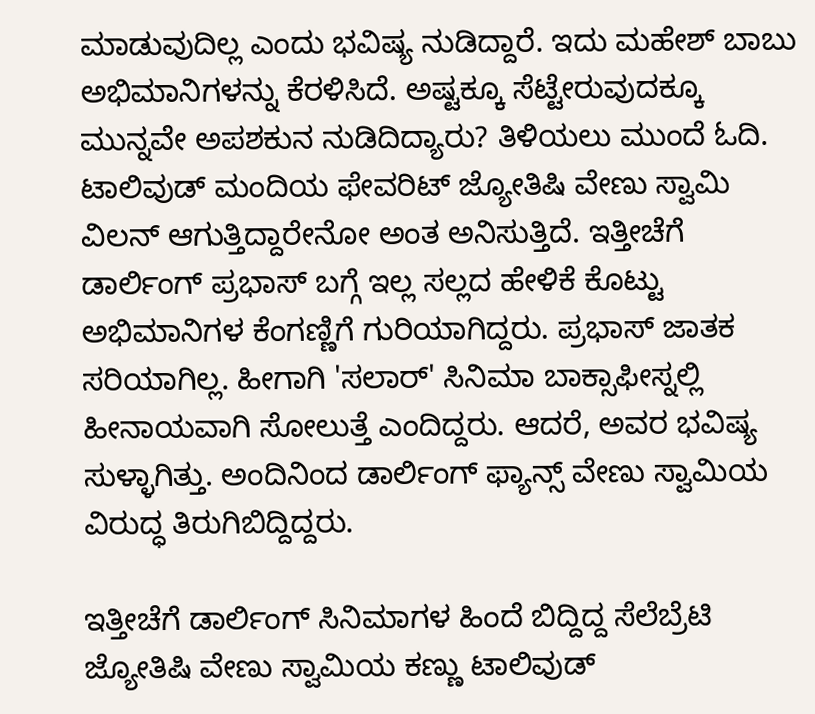ಮಾಡುವುದಿಲ್ಲ ಎಂದು ಭವಿಷ್ಯ ನುಡಿದ್ದಾರೆ. ಇದು ಮಹೇಶ್ ಬಾಬು ಅಭಿಮಾನಿಗಳನ್ನು ಕೆರಳಿಸಿದೆ. ಅಷ್ಟಕ್ಕೂ ಸೆಟ್ಟೇರುವುದಕ್ಕೂ ಮುನ್ನವೇ ಅಪಶಕುನ ನುಡಿದಿದ್ಯಾರು? ತಿಳಿಯಲು ಮುಂದೆ ಓದಿ.
ಟಾಲಿವುಡ್ ಮಂದಿಯ ಫೇವರಿಟ್ ಜ್ಯೋತಿಷಿ ವೇಣು ಸ್ವಾಮಿ ವಿಲನ್ ಆಗುತ್ತಿದ್ದಾರೇನೋ ಅಂತ ಅನಿಸುತ್ತಿದೆ. ಇತ್ತೀಚೆಗೆ ಡಾರ್ಲಿಂಗ್ ಪ್ರಭಾಸ್ ಬಗ್ಗೆ ಇಲ್ಲ ಸಲ್ಲದ ಹೇಳಿಕೆ ಕೊಟ್ಟು ಅಭಿಮಾನಿಗಳ ಕೆಂಗಣ್ಣಿಗೆ ಗುರಿಯಾಗಿದ್ದರು. ಪ್ರಭಾಸ್ ಜಾತಕ ಸರಿಯಾಗಿಲ್ಲ. ಹೀಗಾಗಿ 'ಸಲಾರ್' ಸಿನಿಮಾ ಬಾಕ್ಸಾಫೀಸ್ನಲ್ಲಿ ಹೀನಾಯವಾಗಿ ಸೋಲುತ್ತೆ ಎಂದಿದ್ದರು. ಆದರೆ, ಅವರ ಭವಿಷ್ಯ ಸುಳ್ಳಾಗಿತ್ತು. ಅಂದಿನಿಂದ ಡಾರ್ಲಿಂಗ್ ಫ್ಯಾನ್ಸ್ ವೇಣು ಸ್ವಾಮಿಯ ವಿರುದ್ಧ ತಿರುಗಿಬಿದ್ದಿದ್ದರು.

ಇತ್ತೀಚೆಗೆ ಡಾರ್ಲಿಂಗ್ ಸಿನಿಮಾಗಳ ಹಿಂದೆ ಬಿದ್ದಿದ್ದ ಸೆಲೆಬ್ರೆಟಿ ಜ್ಯೋತಿಷಿ ವೇಣು ಸ್ವಾಮಿಯ ಕಣ್ಣು ಟಾಲಿವುಡ್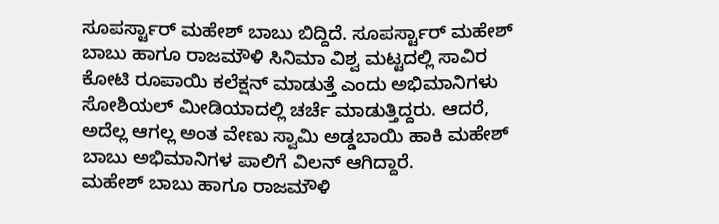ಸೂಪರ್ಸ್ಟಾರ್ ಮಹೇಶ್ ಬಾಬು ಬಿದ್ದಿದೆ. ಸೂಪರ್ಸ್ಟಾರ್ ಮಹೇಶ್ ಬಾಬು ಹಾಗೂ ರಾಜಮೌಳಿ ಸಿನಿಮಾ ವಿಶ್ವ ಮಟ್ಟದಲ್ಲಿ ಸಾವಿರ ಕೋಟಿ ರೂಪಾಯಿ ಕಲೆಕ್ಷನ್ ಮಾಡುತ್ತೆ ಎಂದು ಅಭಿಮಾನಿಗಳು ಸೋಶಿಯಲ್ ಮೀಡಿಯಾದಲ್ಲಿ ಚರ್ಚೆ ಮಾಡುತ್ತಿದ್ದರು. ಆದರೆ, ಅದೆಲ್ಲ ಆಗಲ್ಲ ಅಂತ ವೇಣು ಸ್ವಾಮಿ ಅಡ್ಡಬಾಯಿ ಹಾಕಿ ಮಹೇಶ್ ಬಾಬು ಅಭಿಮಾನಿಗಳ ಪಾಲಿಗೆ ವಿಲನ್ ಆಗಿದ್ದಾರೆ.
ಮಹೇಶ್ ಬಾಬು ಹಾಗೂ ರಾಜಮೌಳಿ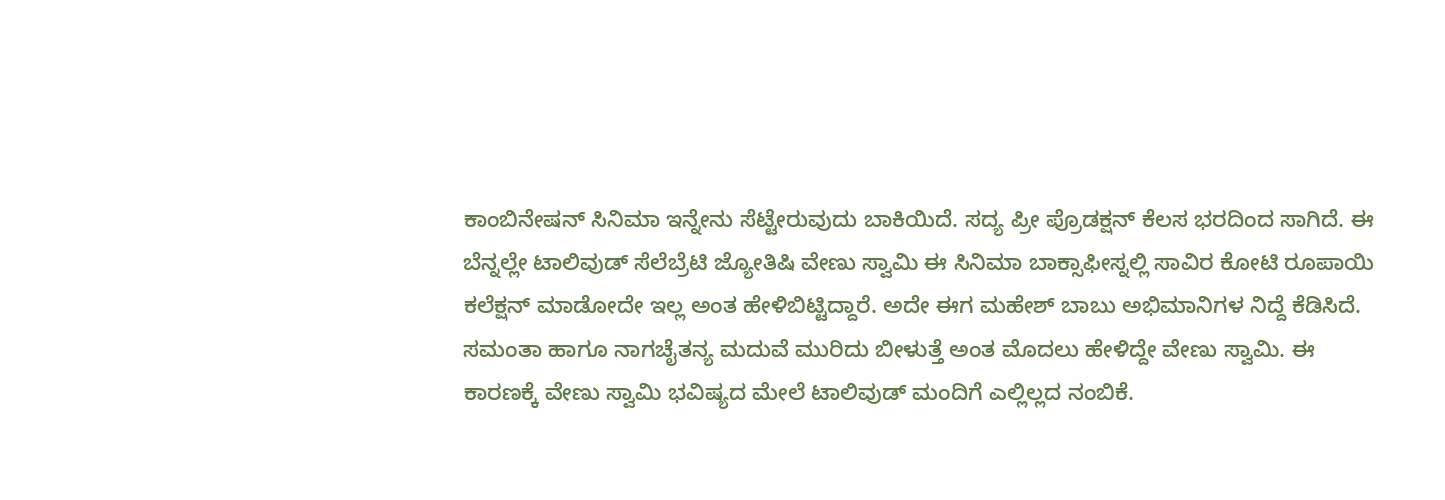ಕಾಂಬಿನೇಷನ್ ಸಿನಿಮಾ ಇನ್ನೇನು ಸೆಟ್ಟೇರುವುದು ಬಾಕಿಯಿದೆ. ಸದ್ಯ ಪ್ರೀ ಪ್ರೊಡಕ್ಷನ್ ಕೆಲಸ ಭರದಿಂದ ಸಾಗಿದೆ. ಈ ಬೆನ್ನಲ್ಲೇ ಟಾಲಿವುಡ್ ಸೆಲೆಬ್ರೆಟಿ ಜ್ಯೋತಿಷಿ ವೇಣು ಸ್ವಾಮಿ ಈ ಸಿನಿಮಾ ಬಾಕ್ಸಾಫೀಸ್ನಲ್ಲಿ ಸಾವಿರ ಕೋಟಿ ರೂಪಾಯಿ ಕಲೆಕ್ಷನ್ ಮಾಡೋದೇ ಇಲ್ಲ ಅಂತ ಹೇಳಿಬಿಟ್ಟಿದ್ದಾರೆ. ಅದೇ ಈಗ ಮಹೇಶ್ ಬಾಬು ಅಭಿಮಾನಿಗಳ ನಿದ್ದೆ ಕೆಡಿಸಿದೆ.
ಸಮಂತಾ ಹಾಗೂ ನಾಗಚೈತನ್ಯ ಮದುವೆ ಮುರಿದು ಬೀಳುತ್ತೆ ಅಂತ ಮೊದಲು ಹೇಳಿದ್ದೇ ವೇಣು ಸ್ವಾಮಿ. ಈ ಕಾರಣಕ್ಕೆ ವೇಣು ಸ್ವಾಮಿ ಭವಿಷ್ಯದ ಮೇಲೆ ಟಾಲಿವುಡ್ ಮಂದಿಗೆ ಎಲ್ಲಿಲ್ಲದ ನಂಬಿಕೆ.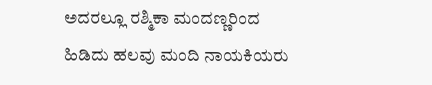ಅದರಲ್ಲೂ ರಶ್ಮಿಕಾ ಮಂದಣ್ಣರಿಂದ ಹಿಡಿದು ಹಲವು ಮಂದಿ ನಾಯಕಿಯರು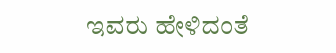ಇವರು ಹೇಳಿದಂತೆ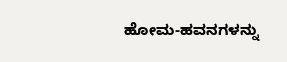ಹೋಮ-ಹವನಗಳನ್ನು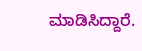ಮಾಡಿಸಿದ್ದಾರೆ.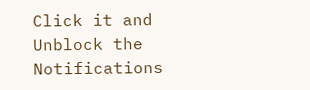Click it and Unblock the Notifications